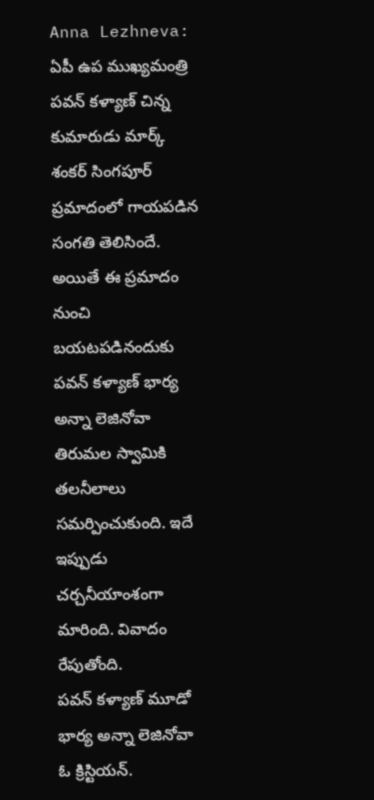Anna Lezhneva: ఏపీ ఉప ముఖ్యమంత్రి పవన్ కళ్యాణ్ చిన్న కుమారుడు మార్క్ శంకర్ సింగపూర్ ప్రమాదంలో గాయపడిన సంగతి తెలిసిందే. అయితే ఈ ప్రమాదం నుంచి బయటపడినందుకు పవన్ కళ్యాణ్ భార్య అన్నా లెజినోవా తిరుమల స్వామికి తలనీలాలు సమర్పించుకుంది. ఇదే ఇప్పుడు చర్చనీయాంశంగా మారింది. వివాదం రేపుతోంది.
పవన్ కళ్యాణ్ మూడో భార్య అన్నా లెజినోవా ఓ క్రిస్టియన్.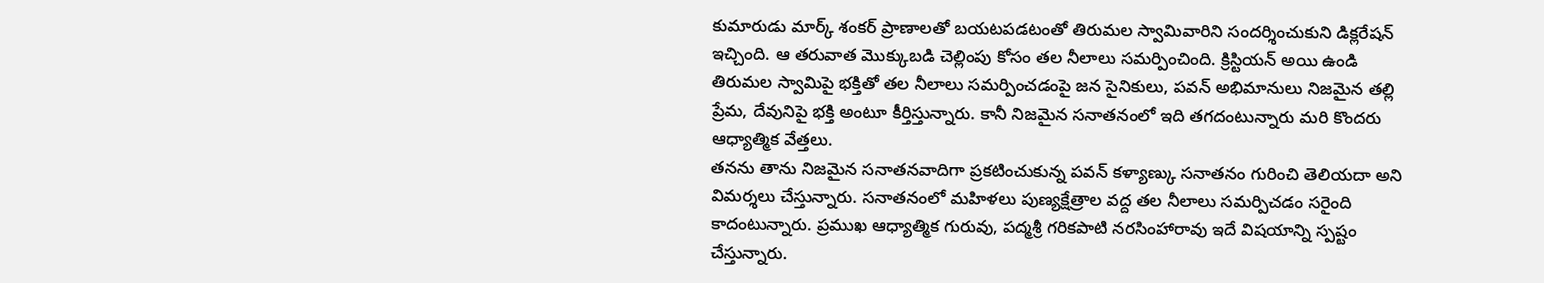కుమారుడు మార్క్ శంకర్ ప్రాణాలతో బయటపడటంతో తిరుమల స్వామివారిని సందర్శించుకుని డిక్లరేషన్ ఇచ్చింది. ఆ తరువాత మొక్కుబడి చెల్లింపు కోసం తల నీలాలు సమర్పించింది. క్రిస్టియన్ అయి ఉండి తిరుమల స్వామిపై భక్తితో తల నీలాలు సమర్పించడంపై జన సైనికులు, పవన్ అభిమానులు నిజమైన తల్లి ప్రేమ, దేవునిపై భక్తి అంటూ కీర్తిస్తున్నారు. కానీ నిజమైన సనాతనంలో ఇది తగదంటున్నారు మరి కొందరు ఆధ్యాత్మిక వేత్తలు.
తనను తాను నిజమైన సనాతనవాదిగా ప్రకటించుకున్న పవన్ కళ్యాణ్కు సనాతనం గురించి తెలియదా అని విమర్శలు చేస్తున్నారు. సనాతనంలో మహిళలు పుణ్యక్షేత్రాల వద్ద తల నీలాలు సమర్పిచడం సరైంది కాదంటున్నారు. ప్రముఖ ఆధ్యాత్మిక గురువు, పద్మశ్రీ గరికపాటి నరసింహారావు ఇదే విషయాన్ని స్పష్టం చేస్తున్నారు.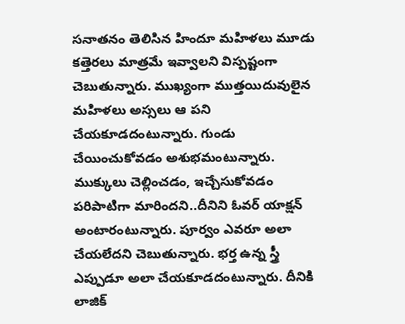సనాతనం తెలిసిన హిందూ మహిళలు మూడు కత్తెరలు మాత్రమే ఇవ్వాలని విస్పష్టంగా చెబుతున్నారు. ముఖ్యంగా ముత్తయిదువులైన మహిళలు అస్సలు ఆ పని చేయకూడదంటున్నారు. గుండు చేయించుకోవడం అశుభమంటున్నారు. ముక్కులు చెల్లించడం, ఇచ్చేసుకోవడం పరిపాటిగా మారిందని..దీనిని ఓవర్ యాక్షన్ అంటారంటున్నారు. పూర్వం ఎవరూ అలా చేయలేదని చెబుతున్నారు. భర్త ఉన్న స్త్రీ ఎప్పుడూ అలా చేయకూడదంటున్నారు. దీనికి లాజిక్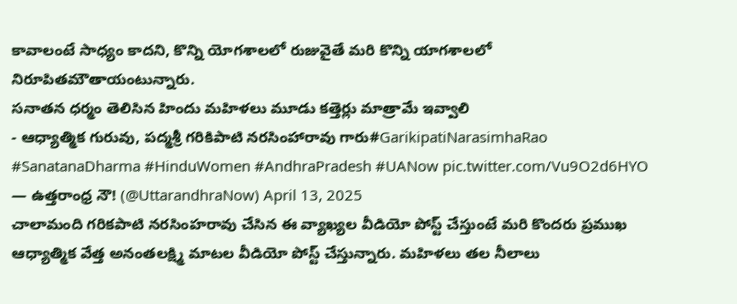కావాలంటే సాధ్యం కాదని, కొన్ని యోగశాలలో రుజువైతే మరి కొన్ని యాగశాలలో నిరూపితమౌతాయంటున్నారు.
సనాతన ధర్మం తెలిసిన హిందు మహిళలు మూడు కత్తెర్లు మాత్రామే ఇవ్వాలి
- ఆధ్యాత్మిక గురువు, పద్మశ్రీ గరికిపాటి నరసింహారావు గారు#GarikipatiNarasimhaRao #SanatanaDharma #HinduWomen #AndhraPradesh #UANow pic.twitter.com/Vu9O2d6HYO
— ఉత్తరాంధ్ర నౌ! (@UttarandhraNow) April 13, 2025
చాలామంది గరికపాటి నరసింహరావు చేసిన ఈ వ్యాఖ్యల వీడియో పోస్ట్ చేస్తుంటే మరి కొందరు ప్రముఖ ఆధ్యాత్మిక వేత్త అనంతలక్ష్మి మాటల వీడియో పోస్ట్ చేస్తున్నారు. మహిళలు తల నీలాలు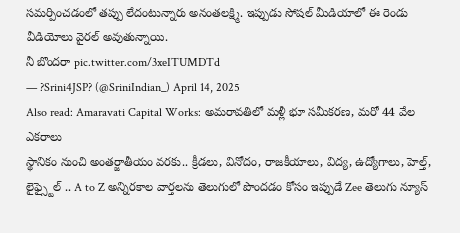సమర్పించడంలో తప్పు లేదంటున్నారు అనంతలక్ష్మి. ఇప్పుడు సోషల్ మీడియాలో ఈ రెండు వీడియోలు వైరల్ అవుతున్నాయి.
నీ బొందరా pic.twitter.com/3xeITUMDTd
— ?Srini4JSP? (@SriniIndian_) April 14, 2025
Also read: Amaravati Capital Works: అమరావతిలో మళ్లీ భూ సమీకరణ, మరో 44 వేల ఎకరాలు
స్థానికం నుంచి అంతర్జాతీయం వరకు.. క్రీడలు, వినోదం, రాజకీయాలు, విద్య, ఉద్యోగాలు, హెల్త్, లైఫ్స్టైల్ .. A to Z అన్నిరకాల వార్తలను తెలుగులో పొందడం కోసం ఇప్పుడే Zee తెలుగు న్యూస్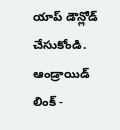యాప్ డౌన్లోడ్ చేసుకోండి.
ఆండ్రాయిడ్ లింక్ -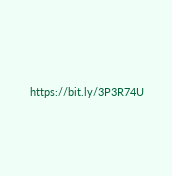https://bit.ly/3P3R74U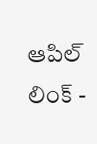ఆపిల్ లింక్ -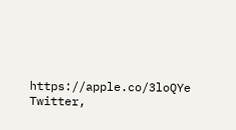https://apple.co/3loQYe
Twitter,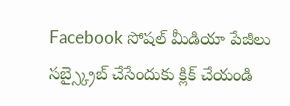Facebook సోషల్ మీడియా పేజీలు సబ్స్క్రైబ్ చేసేందుకు క్లిక్ చేయండి